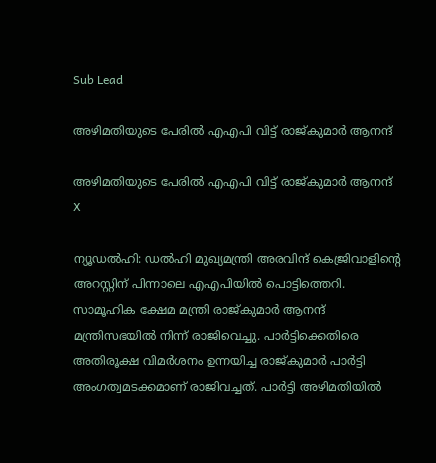Sub Lead

അഴിമതിയുടെ പേരില്‍ എഎപി വിട്ട് രാജ്കുമാര്‍ ആനന്ദ്

അഴിമതിയുടെ പേരില്‍ എഎപി വിട്ട് രാജ്കുമാര്‍ ആനന്ദ്
X

ന്യൂഡല്‍ഹി: ഡല്‍ഹി മുഖ്യമന്ത്രി അരവിന്ദ് കെജ്രിവാളിന്റെ അറസ്റ്റിന് പിന്നാലെ എഎപിയില്‍ പൊട്ടിത്തെറി. സാമൂഹിക ക്ഷേമ മന്ത്രി രാജ്കുമാര്‍ ആനന്ദ് മന്ത്രിസഭയില്‍ നിന്ന് രാജിവെച്ചു. പാര്‍ട്ടിക്കെതിരെ അതിരൂക്ഷ വിമര്‍ശനം ഉന്നയിച്ച രാജ്കുമാര്‍ പാര്‍ട്ടി അംഗത്വമടക്കമാണ് രാജിവച്ചത്. പാര്‍ട്ടി അഴിമതിയില്‍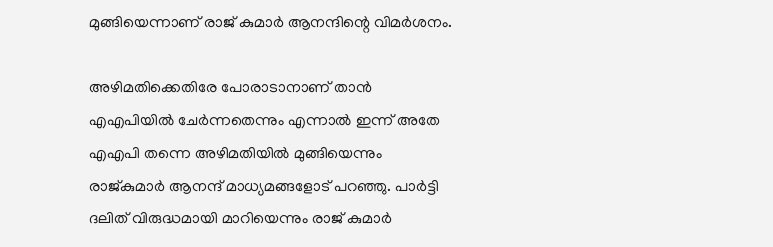മുങ്ങിയെന്നാണ് രാജ് കുമാര്‍ ആനന്ദിന്റെ വിമര്‍ശനം.

അഴിമതിക്കെതിരേ പോരാടാനാണ് താന്‍ എഎപിയില്‍ ചേര്‍ന്നതെന്നും എന്നാല്‍ ഇന്ന് അതേ എഎപി തന്നെ അഴിമതിയില്‍ മുങ്ങിയെന്നും രാജ്കുമാര്‍ ആനന്ദ് മാധ്യമങ്ങളോട് പറഞ്ഞു. പാര്‍ട്ടി ദലിത് വിരുദ്ധമായി മാറിയെന്നും രാജ് കുമാര്‍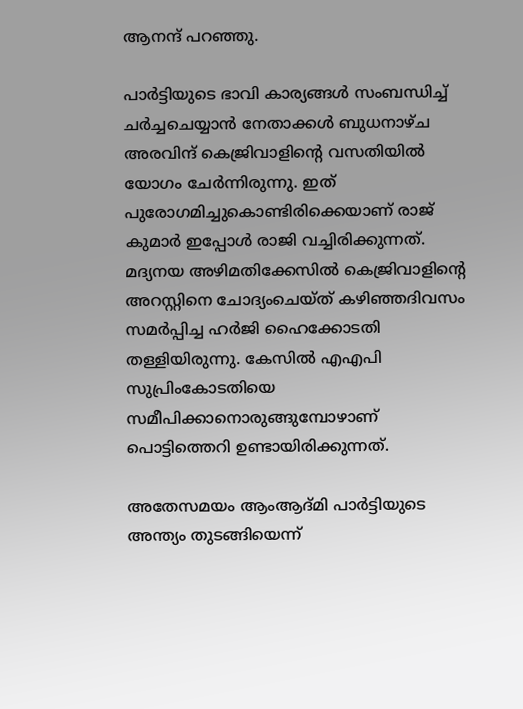ആനന്ദ് പറഞ്ഞു.

പാര്‍ട്ടിയുടെ ഭാവി കാര്യങ്ങള്‍ സംബന്ധിച്ച് ചര്‍ച്ചചെയ്യാന്‍ നേതാക്കള്‍ ബുധനാഴ്ച അരവിന്ദ് കെജ്രിവാളിന്റെ വസതിയില്‍ യോഗം ചേര്‍ന്നിരുന്നു. ഇത് പുരോഗമിച്ചുകൊണ്ടിരിക്കെയാണ് രാജ് കുമാര്‍ ഇപ്പോള്‍ രാജി വച്ചിരിക്കുന്നത്. മദ്യനയ അഴിമതിക്കേസില്‍ കെജ്രിവാളിന്റെ അറസ്റ്റിനെ ചോദ്യംചെയ്ത് കഴിഞ്ഞദിവസം സമര്‍പ്പിച്ച ഹര്‍ജി ഹൈക്കോടതി തള്ളിയിരുന്നു. കേസില്‍ എഎപി സുപ്രിംകോടതിയെ സമീപിക്കാനൊരുങ്ങുമ്പോഴാണ് പൊട്ടിത്തെറി ഉണ്ടായിരിക്കുന്നത്.

അതേസമയം ആംആദ്മി പാര്‍ട്ടിയുടെ അന്ത്യം തുടങ്ങിയെന്ന്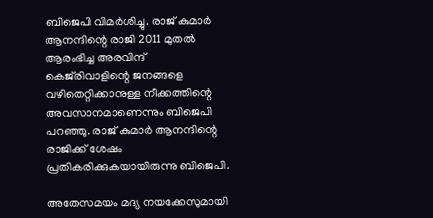ബിജെപി വിമര്‍ശിച്ചു. രാജ് കുമാര്‍ ആനന്ദിന്റെ രാജി 2011 മുതല്‍ ആരംഭിച്ച അരവിന്ദ് കെജ്‌രിവാളിന്റെ ജനങ്ങളെ വഴിതെറ്റിക്കാനുള്ള നീക്കത്തിന്റെ അവസാനമാണെന്നും ബിജെപി പറഞ്ഞു. രാജ് കുമാര്‍ ആനന്ദിന്റെ രാജിക്ക് ശേഷം പ്രതികരിക്കുകയായിരുന്നു ബിജെപി.

അതേസമയം മദ്യ നയക്കേസുമായി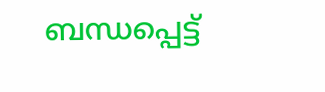ബന്ധപ്പെട്ട്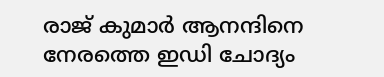രാജ് കുമാര്‍ ആനന്ദിനെ നേരത്തെ ഇഡി ചോദ്യം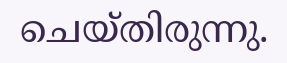ചെയ്തിരുന്നു.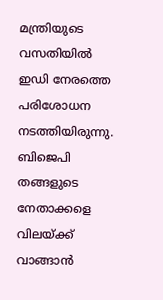മന്ത്രിയുടെ വസതിയില്‍ ഇഡി നേരത്തെ പരിശോധന നടത്തിയിരുന്നു. ബിജെപി തങ്ങളുടെ നേതാക്കളെ വിലയ്ക്ക് വാങ്ങാന്‍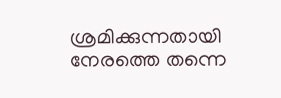ശ്രമിക്കുന്നതായി നേരത്തെ തന്നെ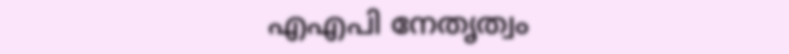എഎപി നേതൃത്വം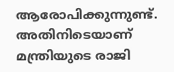ആരോപിക്കുന്നുണ്ട്. അതിനിടെയാണ് മന്ത്രിയുടെ രാജി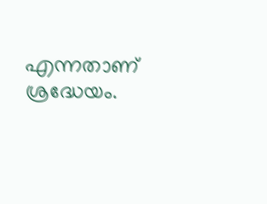എന്നതാണ് ശ്രദ്ധേയം.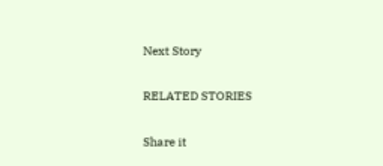Next Story

RELATED STORIES

Share it